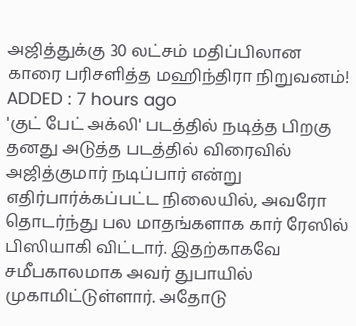அஜித்துக்கு 30 லட்சம் மதிப்பிலான காரை பரிசளித்த மஹிந்திரா நிறுவனம்!
ADDED : 7 hours ago
'குட் பேட் அக்லி' படத்தில் நடித்த பிறகு தனது அடுத்த படத்தில் விரைவில் அஜித்குமார் நடிப்பார் என்று எதிர்பார்க்கப்பட்ட நிலையில், அவரோ தொடர்ந்து பல மாதங்களாக கார் ரேஸில் பிஸியாகி விட்டார். இதற்காகவே சமீபகாலமாக அவர் துபாயில் முகாமிட்டுள்ளார். அதோடு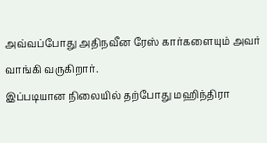அவ்வப்போது அதிநவீன ரேஸ் கார்களையும் அவர் வாங்கி வருகிறார்.
இப்படியான நிலையில் தற்போது மஹிந்திரா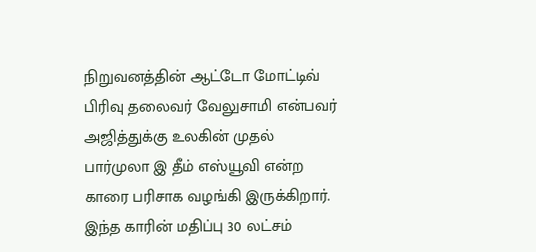நிறுவனத்தின் ஆட்டோ மோட்டிவ் பிரிவு தலைவர் வேலுசாமி என்பவர் அஜித்துக்கு உலகின் முதல் பார்முலா இ தீம் எஸ்யூவி என்ற காரை பரிசாக வழங்கி இருக்கிறார். இந்த காரின் மதிப்பு 30 லட்சம்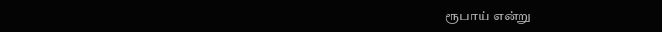ரூபாய் என்று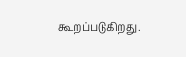கூறப்படுகிறது.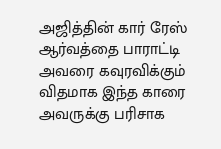அஜித்தின் கார் ரேஸ் ஆர்வத்தை பாராட்டி அவரை கவுரவிக்கும் விதமாக இந்த காரை அவருக்கு பரிசாக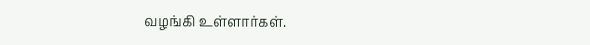வழங்கி உள்ளார்கள்.